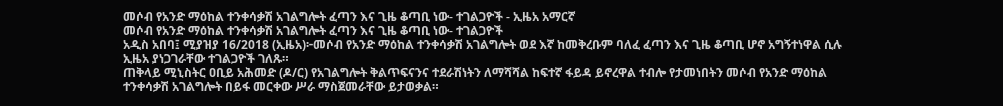መሶብ የአንድ ማዕከል ተንቀሳቃሽ አገልግሎት ፈጣን እና ጊዜ ቆጣቢ ነው- ተገልጋዮች - ኢዜአ አማርኛ
መሶብ የአንድ ማዕከል ተንቀሳቃሽ አገልግሎት ፈጣን እና ጊዜ ቆጣቢ ነው- ተገልጋዮች
አዲስ አበባ፤ ሚያዝያ 16/2018 (ኢዜአ)፦መሶብ የአንድ ማዕከል ተንቀሳቃሽ አገልግሎት ወደ እኛ ከመቅረቡም ባለፈ ፈጣን እና ጊዜ ቆጣቢ ሆኖ አግኝተነዋል ሲሉ ኢዜአ ያነጋገራቸው ተገልጋዮች ገለጹ።
ጠቅላይ ሚኒስትር ዐቢይ አሕመድ (ዶ/ር) የአገልግሎት ቅልጥፍናንና ተደራሽነትን ለማሻሻል ከፍተኛ ፋይዳ ይኖረዋል ተብሎ የታመነበትን መሶብ የአንድ ማዕከል ተንቀሳቃሽ አገልግሎት በይፋ መርቀው ሥራ ማስጀመራቸው ይታወቃል።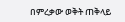በምረቃው ወቅት ጠቅላይ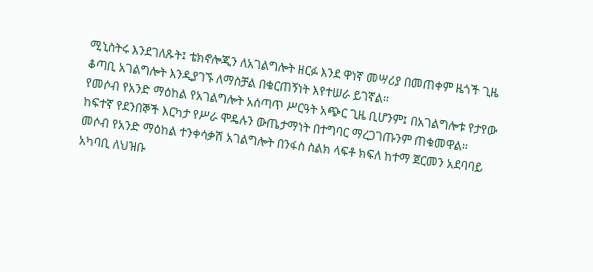ሚኒስትሩ እንደገለጹት፤ ቴክኖሎጂን ለአገልግሎት ዘርፉ እንደ ዋነኛ መሣሪያ በመጠቀም ዜጎች ጊዜ ቆጣቢ አገልግሎት እንዲያገኙ ለማስቻል በቁርጠኝነት እየተሠራ ይገኛል።
የመሶብ የአንድ ማዕከል የአገልግሎት አሰጣጥ ሥርዓት አጭር ጊዜ ቢሆንም፤ በአገልግሎቱ የታየው ከፍተኛ የደንበኞች እርካታ የሥራ ሞዴሉን ውጤታማነት በተግባር ማረጋገጡንም ጠቁመዋል።
መሶብ የአንድ ማዕከል ተንቀሳቃሽ አገልግሎት በንፋስ ስልክ ላፍቶ ክፍለ ከተማ ጀርመን አደባባይ አካባቢ ለህዝቡ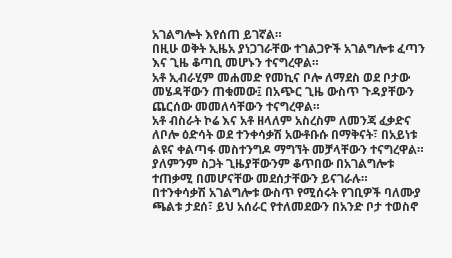አገልግሎት እየሰጠ ይገኛል።
በዚሁ ወቅት ኢዜአ ያነጋገራቸው ተገልጋዮች አገልግሎቱ ፈጣን እና ጊዜ ቆጣቢ መሆኑን ተናግረዋል።
አቶ ኢብራሂም መሐመድ የመኪና ቦሎ ለማደስ ወደ ቦታው መሄዳቸውን ጠቁመው፤ በአጭር ጊዜ ውስጥ ጉዳያቸውን ጨርሰው መመለሳቸውን ተናግረዋል።
አቶ ብስራት ኮሬ እና አቶ ዘላለም አስረስም ለመንጃ ፈቃድና ለቦሎ ዕድሳት ወደ ተንቀሳቃሽ አውቶቡሱ በማቅናት፣ በአይነቱ ልዩና ቀልጣፋ መስተንግዶ ማግኘት መቻላቸውን ተናግረዋል።
ያለምንም ስጋት ጊዜያቸውንም ቆጥበው በአገልግሎቱ ተጠቃሚ በመሆናቸው መደሰታቸውን ይናገራሉ።
በተንቀሳቃሽ አገልግሎቱ ውስጥ የሚሰሩት የገቢዎች ባለሙያ ጫልቱ ታደሰ፣ ይህ አሰራር የተለመደውን በአንድ ቦታ ተወስኖ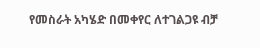የመስራት አካሄድ በመቀየር ለተገልጋዩ ብቻ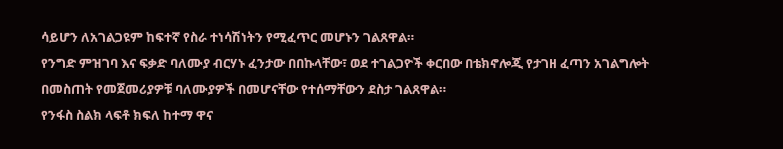ሳይሆን ለአገልጋዩም ከፍተኛ የስራ ተነሳሽነትን የሚፈጥር መሆኑን ገልጸዋል።
የንግድ ምዝገባ እና ፍቃድ ባለሙያ ብርሃኑ ፈንታው በበኩላቸው፣ ወደ ተገልጋዮች ቀርበው በቴክኖሎጂ የታገዘ ፈጣን አገልግሎት በመስጠት የመጀመሪያዎቹ ባለሙያዎች በመሆናቸው የተሰማቸውን ደስታ ገልጸዋል።
የንፋስ ስልክ ላፍቶ ክፍለ ከተማ ዋና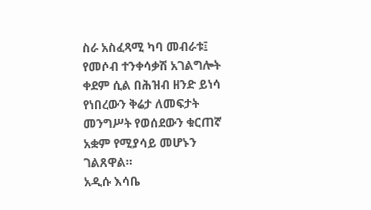ስራ አስፈጻሚ ካባ መብራቱ፤ የመሶብ ተንቀሳቃሽ አገልግሎት ቀደም ሲል በሕዝብ ዘንድ ይነሳ የነበረውን ቅሬታ ለመፍታት መንግሥት የወሰደውን ቁርጠኛ አቋም የሚያሳይ መሆኑን ገልጸዋል።
አዲሱ እሳቤ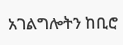አገልግሎትን ከቢሮ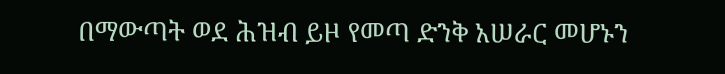በማውጣት ወደ ሕዝብ ይዞ የመጣ ድንቅ አሠራር መሆኑን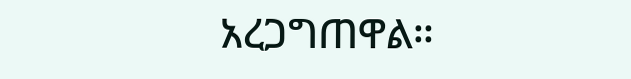አረጋግጠዋል።